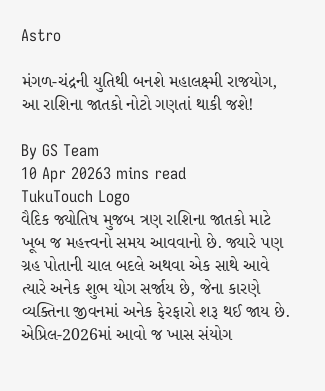Astro

મંગળ-ચંદ્રની યુતિથી બનશે મહાલક્ષ્મી રાજયોગ, આ રાશિના જાતકો નોટો ગણતાં થાકી જશે!

By GS Team
10 Apr 20263 mins read
TukuTouch Logo
વૈદિક જ્યોતિષ મુજબ ત્રણ રાશિના જાતકો માટે ખૂબ જ મહત્ત્વનો સમય આવવાનો છે. જ્યારે પણ ગ્રહ પોતાની ચાલ બદલે અથવા એક સાથે આવે ત્યારે અનેક શુભ યોગ સર્જાય છે, જેના કારણે વ્યક્તિના જીવનમાં અનેક ફેરફારો શરૂ થઈ જાય છે. એપ્રિલ-2026માં આવો જ ખાસ સંયોગ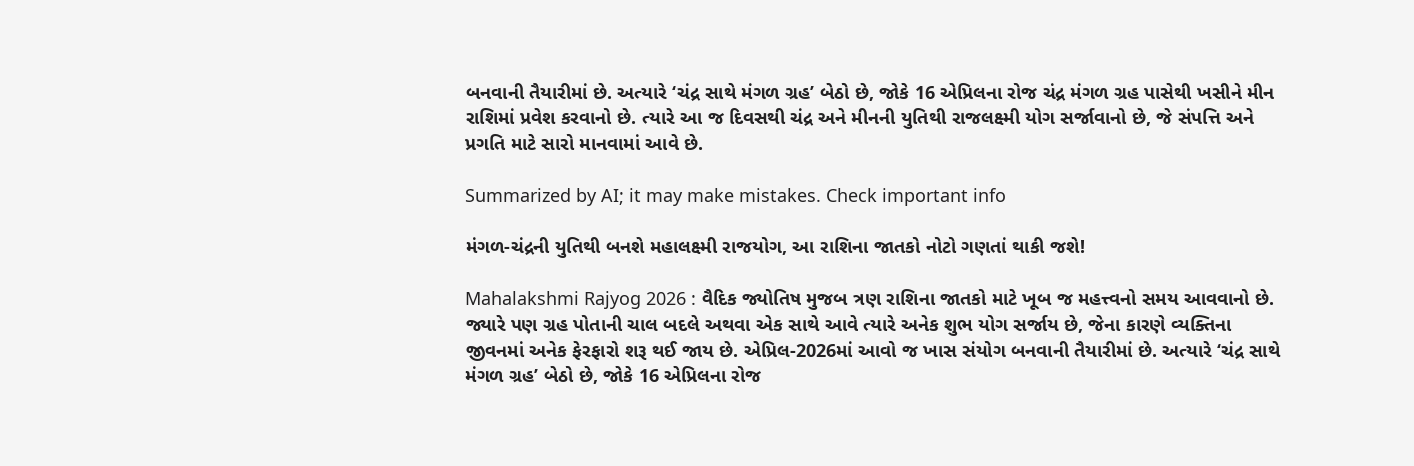બનવાની તૈયારીમાં છે. અત્યારે ‘ચંદ્ર સાથે મંગળ ગ્રહ’ બેઠો છે, જોકે 16 એપ્રિલના રોજ ચંદ્ર મંગળ ગ્રહ પાસેથી ખસીને મીન રાશિમાં પ્રવેશ કરવાનો છે. ત્યારે આ જ દિવસથી ચંદ્ર અને મીનની યુતિથી રાજલક્ષ્મી યોગ સર્જાવાનો છે, જે સંપત્તિ અને પ્રગતિ માટે સારો માનવામાં આવે છે.

Summarized by AI; it may make mistakes. Check important info

મંગળ-ચંદ્રની યુતિથી બનશે મહાલક્ષ્મી રાજયોગ, આ રાશિના જાતકો નોટો ગણતાં થાકી જશે!

Mahalakshmi Rajyog 2026 : વૈદિક જ્યોતિષ મુજબ ત્રણ રાશિના જાતકો માટે ખૂબ જ મહત્ત્વનો સમય આવવાનો છે. જ્યારે પણ ગ્રહ પોતાની ચાલ બદલે અથવા એક સાથે આવે ત્યારે અનેક શુભ યોગ સર્જાય છે, જેના કારણે વ્યક્તિના જીવનમાં અનેક ફેરફારો શરૂ થઈ જાય છે. એપ્રિલ-2026માં આવો જ ખાસ સંયોગ બનવાની તૈયારીમાં છે. અત્યારે ‘ચંદ્ર સાથે મંગળ ગ્રહ’ બેઠો છે, જોકે 16 એપ્રિલના રોજ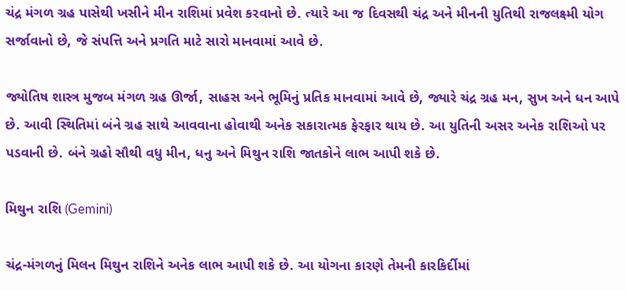ચંદ્ર મંગળ ગ્રહ પાસેથી ખસીને મીન રાશિમાં પ્રવેશ કરવાનો છે. ત્યારે આ જ દિવસથી ચંદ્ર અને મીનની યુતિથી રાજલક્ષ્મી યોગ સર્જાવાનો છે, જે સંપત્તિ અને પ્રગતિ માટે સારો માનવામાં આવે છે.

જ્યોતિષ શાસ્ત્ર મુજબ મંગળ ગ્રહ ઊર્જા, સાહસ અને ભૂમિનું પ્રતિક માનવામાં આવે છે, જ્યારે ચંદ્ર ગ્રહ મન, સુખ અને ધન આપે છે. આવી સ્થિતિમાં બંને ગ્રહ સાથે આવવાના હોવાથી અનેક સકારાત્મક ફેરફાર થાય છે. આ યુતિની અસર અનેક રાશિઓ પર પડવાની છે. બંને ગ્રહો સૌથી વધુ મીન, ધનુ અને મિથુન રાશિ જાતકોને લાભ આપી શકે છે.

મિથુન રાશિ (Gemini)

ચંદ્ર-મંગળનું મિલન મિથુન રાશિને અનેક લાભ આપી શકે છે. આ યોગના કારણે તેમની કારકિર્દીમાં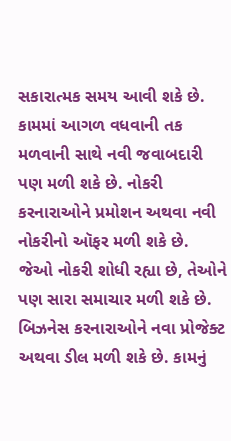સકારાત્મક સમય આવી શકે છે. કામમાં આગળ વધવાની તક મળવાની સાથે નવી જવાબદારી પણ મળી શકે છે. નોકરી કરનારાઓને પ્રમોશન અથવા નવી નોકરીનો ઑફર મળી શકે છે. જેઓ નોકરી શોધી રહ્યા છે, તેઓને પણ સારા સમાચાર મળી શકે છે. બિઝનેસ કરનારાઓને નવા પ્રોજેક્ટ અથવા ડીલ મળી શકે છે. કામનું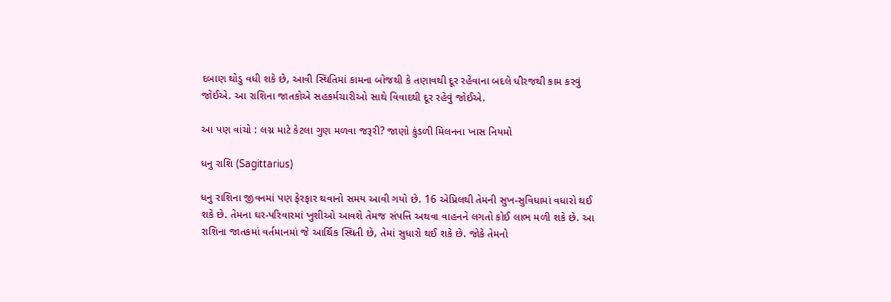દબાણ થોડુ વધી શકે છે, આવી સ્થિતિમાં કામના બોજથી કે તણાવથી દૂર રહેવાના બદલે ધીરજથી કામ કરવું જોઈએ. આ રાશિના જાતકોએ સહકર્મચારીઓ સાથે વિવાદથી દૂર રહેવું જોઈએ.

આ પણ વાંચો : લગ્ન માટે કેટલા ગુણ મળવા જરૂરી? જાણો કુંડળી મિલનના ખાસ નિયમો

ધનુ રાશિ (Sagittarius)

ધનુ રાશિના જીવનમાં પણ ફેરફાર થવાનો સમય આવી ગયો છે. 16 એપ્રિલથી તેમની સુખ-સુવિધામાં વધારો થઈ શકે છે. તેમના ઘર-પરિવારમાં ખુશીઓ આવશે તેમજ સંપત્તિ અથવા વાહનને લગતો કોઈ લાભ મળી શકે છે. આ રાશિના જાતકમાં વર્તમાનમાં જે આર્થિક સ્થિતી છે, તેમાં સુધારો થઈ શકે છે. જોકે તેમનો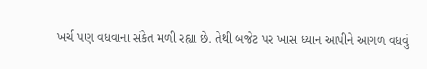ખર્ચ પણ વધવાના સંકેત મળી રહ્યા છે. તેથી બજેટ પર ખાસ ધ્યાન આપીને આગળ વધવું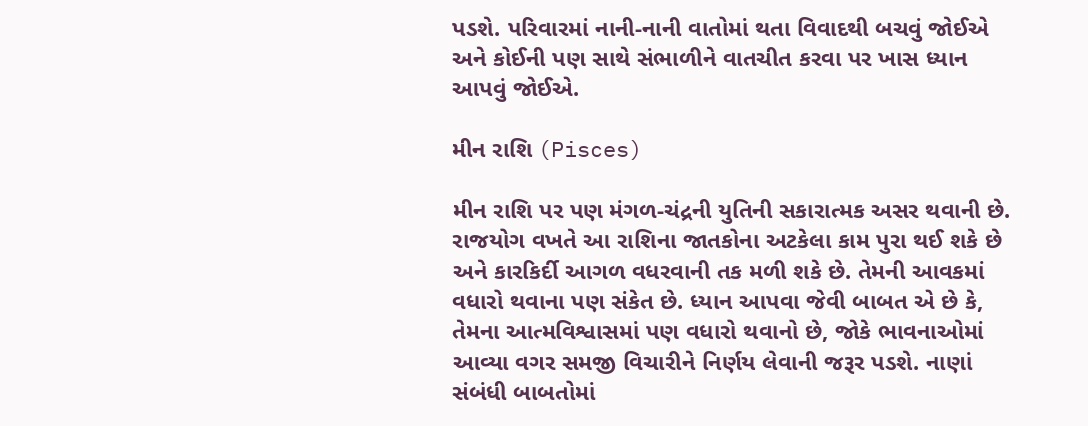પડશે. પરિવારમાં નાની-નાની વાતોમાં થતા વિવાદથી બચવું જોઈએ અને કોઈની પણ સાથે સંભાળીને વાતચીત કરવા પર ખાસ ધ્યાન આપવું જોઈએ.

મીન રાશિ (Pisces)

મીન રાશિ પર પણ મંગળ-ચંદ્રની યુતિની સકારાત્મક અસર થવાની છે. રાજયોગ વખતે આ રાશિના જાતકોના અટકેલા કામ પુરા થઈ શકે છે અને કારકિર્દી આગળ વધરવાની તક મળી શકે છે. તેમની આવકમાં વધારો થવાના પણ સંકેત છે. ધ્યાન આપવા જેવી બાબત એ છે કે, તેમના આત્મવિશ્વાસમાં પણ વધારો થવાનો છે, જોકે ભાવનાઓમાં આવ્યા વગર સમજી વિચારીને નિર્ણય લેવાની જરૂર પડશે. નાણાં સંબંધી બાબતોમાં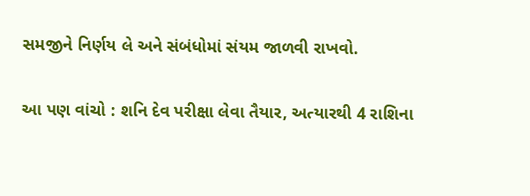સમજીને નિર્ણય લે અને સંબંધોમાં સંયમ જાળવી રાખવો.

આ પણ વાંચો : શનિ દેવ પરીક્ષા લેવા તૈયાર, અત્યારથી 4 રાશિના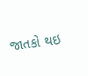જાતકો થઇ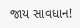જાય સાવધાન!